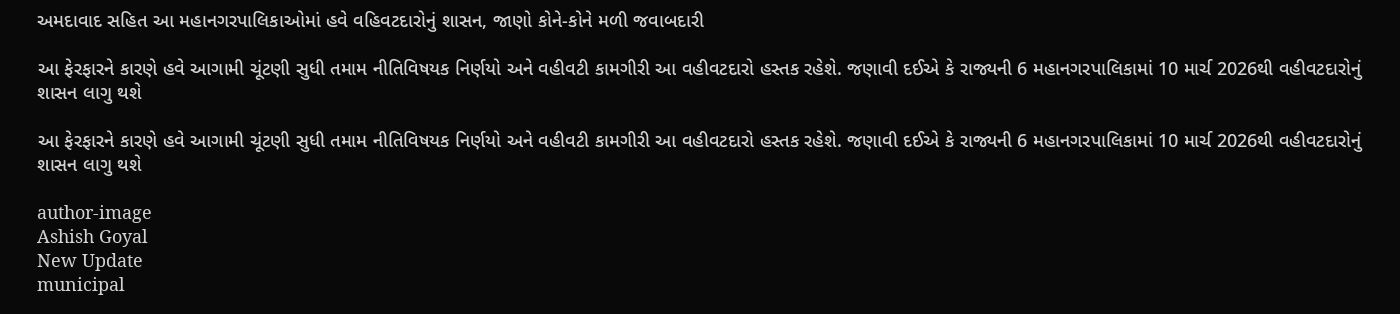અમદાવાદ સહિત આ મહાનગરપાલિકાઓમાં હવે વહિવટદારોનું શાસન, જાણો કોને-કોને મળી જવાબદારી

આ ફેરફારને કારણે હવે આગામી ચૂંટણી સુધી તમામ નીતિવિષયક નિર્ણયો અને વહીવટી કામગીરી આ વહીવટદારો હસ્તક રહેશે. જણાવી દઈએ કે રાજ્યની 6 મહાનગરપાલિકામાં 10 માર્ચ 2026થી વહીવટદારોનું શાસન લાગુ થશે

આ ફેરફારને કારણે હવે આગામી ચૂંટણી સુધી તમામ નીતિવિષયક નિર્ણયો અને વહીવટી કામગીરી આ વહીવટદારો હસ્તક રહેશે. જણાવી દઈએ કે રાજ્યની 6 મહાનગરપાલિકામાં 10 માર્ચ 2026થી વહીવટદારોનું શાસન લાગુ થશે

author-image
Ashish Goyal
New Update
municipal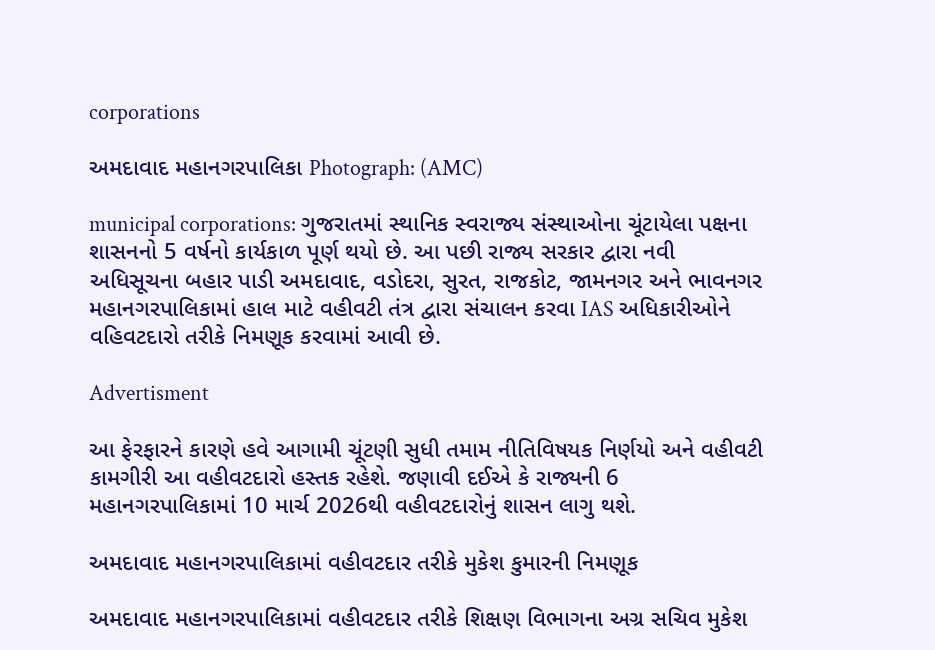corporations

અમદાવાદ મહાનગરપાલિકા Photograph: (AMC)

municipal corporations: ગુજરાતમાં સ્થાનિક સ્વરાજ્ય સંસ્થાઓના ચૂંટાયેલા પક્ષના શાસનનો 5 વર્ષનો કાર્યકાળ પૂર્ણ થયો છે. આ પછી રાજ્ય સરકાર દ્વારા નવી અધિસૂચના બહાર પાડી અમદાવાદ, વડોદરા, સુરત, રાજકોટ, જામનગર અને ભાવનગર મહાનગરપાલિકામાં હાલ માટે વહીવટી તંત્ર દ્વારા સંચાલન કરવા IAS અધિકારીઓને વહિવટદારો તરીકે નિમણૂક કરવામાં આવી છે.

Advertisment

આ ફેરફારને કારણે હવે આગામી ચૂંટણી સુધી તમામ નીતિવિષયક નિર્ણયો અને વહીવટી કામગીરી આ વહીવટદારો હસ્તક રહેશે. જણાવી દઈએ કે રાજ્યની 6 મહાનગરપાલિકામાં 10 માર્ચ 2026થી વહીવટદારોનું શાસન લાગુ થશે.

અમદાવાદ મહાનગરપાલિકામાં વહીવટદાર તરીકે મુકેશ કુમારની નિમણૂક

અમદાવાદ મહાનગરપાલિકામાં વહીવટદાર તરીકે શિક્ષણ વિભાગના અગ્ર સચિવ મુકેશ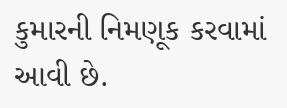કુમારની નિમણૂક કરવામાં આવી છે.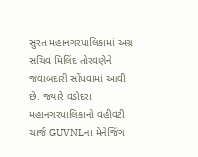સુરત મહાનગરપાલિકામાં અગ્ર સચિવ મિલિંદ તોરવણેને જવાબદારી સોંપવામાં આવી છે. જ્યારે વડોદરા મહાનગરપાલિકાનો વહીવટી ચાર્જ GUVNLના મેનેજિંગ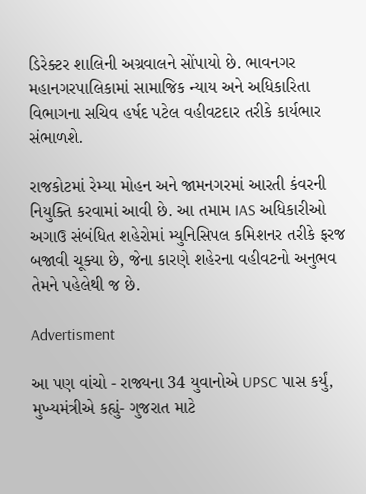ડિરેક્ટર શાલિની અગ્રવાલને સોંપાયો છે. ભાવનગર મહાનગરપાલિકામાં સામાજિક ન્યાય અને અધિકારિતા વિભાગના સચિવ હર્ષદ પટેલ વહીવટદાર તરીકે કાર્યભાર સંભાળશે.

રાજકોટમાં રેમ્યા મોહન અને જામનગરમાં આરતી કંવરની નિયુક્તિ કરવામાં આવી છે. આ તમામ IAS અધિકારીઓ અગાઉ સંબંધિત શહેરોમાં મ્યુનિસિપલ કમિશનર તરીકે ફરજ બજાવી ચૂક્યા છે, જેના કારણે શહેરના વહીવટનો અનુભવ તેમને પહેલેથી જ છે.

Advertisment

આ પણ વાંચો - રાજ્યના 34 યુવાનોએ UPSC પાસ કર્યું, મુખ્યમંત્રીએ કહ્યું- ગુજરાત માટે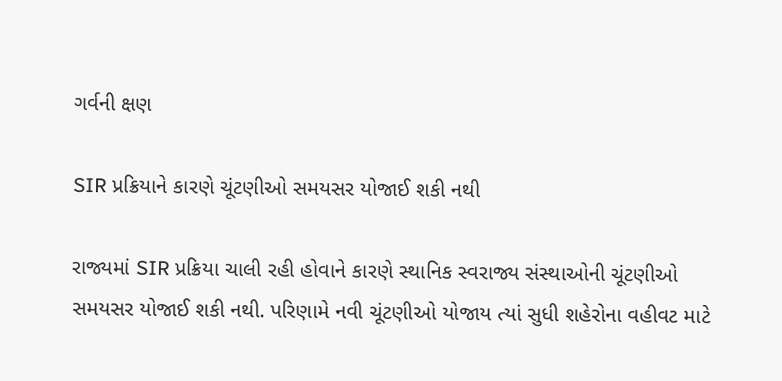ગર્વની ક્ષણ

SIR પ્રક્રિયાને કારણે ચૂંટણીઓ સમયસર યોજાઈ શકી નથી

રાજ્યમાં SIR પ્રક્રિયા ચાલી રહી હોવાને કારણે સ્થાનિક સ્વરાજ્ય સંસ્થાઓની ચૂંટણીઓ સમયસર યોજાઈ શકી નથી. પરિણામે નવી ચૂંટણીઓ યોજાય ત્યાં સુધી શહેરોના વહીવટ માટે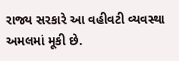રાજ્ય સરકારે આ વહીવટી વ્યવસ્થા અમલમાં મૂકી છે.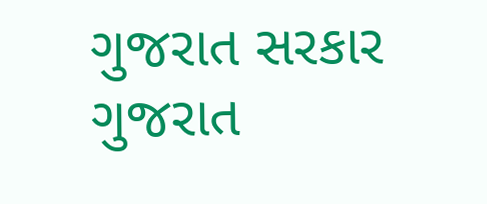ગુજરાત સરકાર ગુજરાત